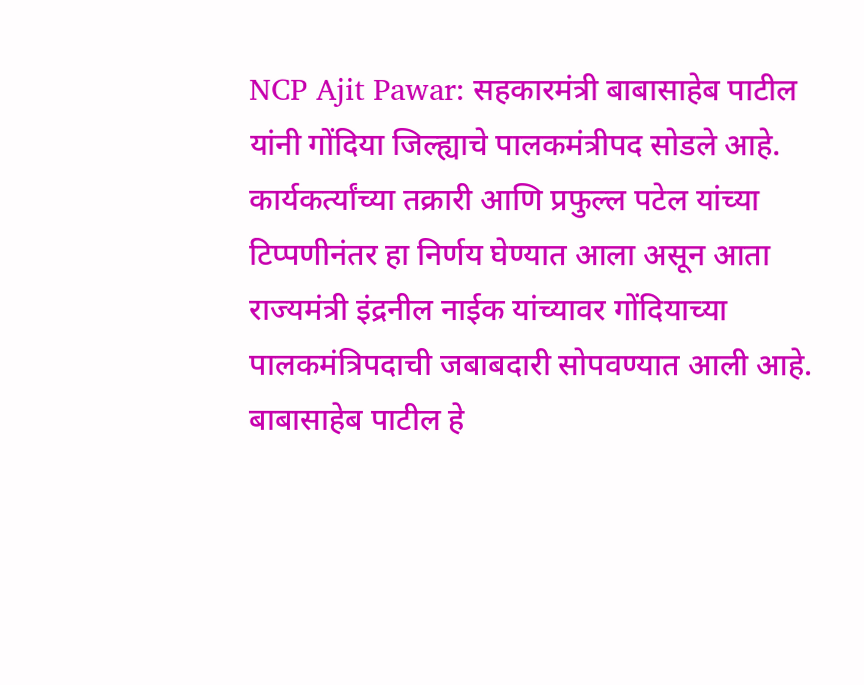NCP Ajit Pawar: सहकारमंत्री बाबासाहेब पाटील यांनी गोंदिया जिल्ह्याचे पालकमंत्रीपद सोडले आहे. कार्यकर्त्यांच्या तक्रारी आणि प्रफुल्ल पटेल यांच्या टिप्पणीनंतर हा निर्णय घेण्यात आला असून आता राज्यमंत्री इंद्रनील नाईक यांच्यावर गोंदियाच्या पालकमंत्रिपदाची जबाबदारी सोपवण्यात आली आहे.
बाबासाहेब पाटील हे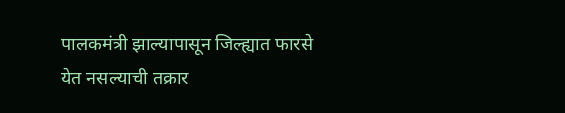पालकमंत्री झाल्यापासून जिल्ह्यात फारसे येत नसल्याची तक्रार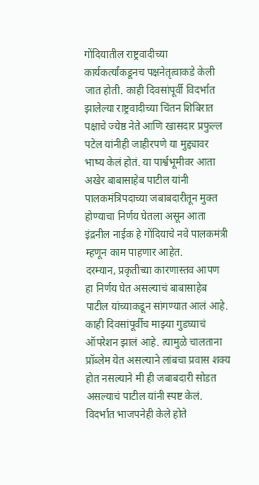गोंदियातील राष्ट्रवादीच्या कार्यकर्त्यांकडूनच पक्षनेतृत्वाकडे केली जात होती. काही दिवसांपूर्वी विदर्भात झालेल्या राष्ट्रवादीच्या चिंतन शिबिरात पक्षाचे ज्येष्ठ नेते आणि खासदार प्रफुल्ल पटेल यांनीही जाहीरपणे या मुद्द्यावर भाष्य केलं होतं. या पार्श्वभूमीवर आता अखेर बाबासाहेब पाटील यांनी पालकमंत्रिपदाच्या जबाबदारीतून मुक्त होण्याचा निर्णय घेतला असून आता इंद्रनील नाईक हे गोंदियाचे नवे पालकमंत्री म्हणून काम पाहणार आहेत.
दरम्यान, प्रकृतीच्या कारणास्तव आपण हा निर्णय घेत असल्याचं बाबासाहेब पाटील यांच्याकडून सांगण्यात आलं आहे. काही दिवसांपूर्वीच माझ्या गुडघ्याचं ऑपरेशन झालं आहे. त्यामुळे चालताना प्रॉब्लेम येत असल्याने लांबचा प्रवास शक्य होत नसल्याने मी ही जबाबदारी सोडत असल्याचं पाटील यांनी स्पष्ट केलं.
विदर्भात भाजपनेही केले होते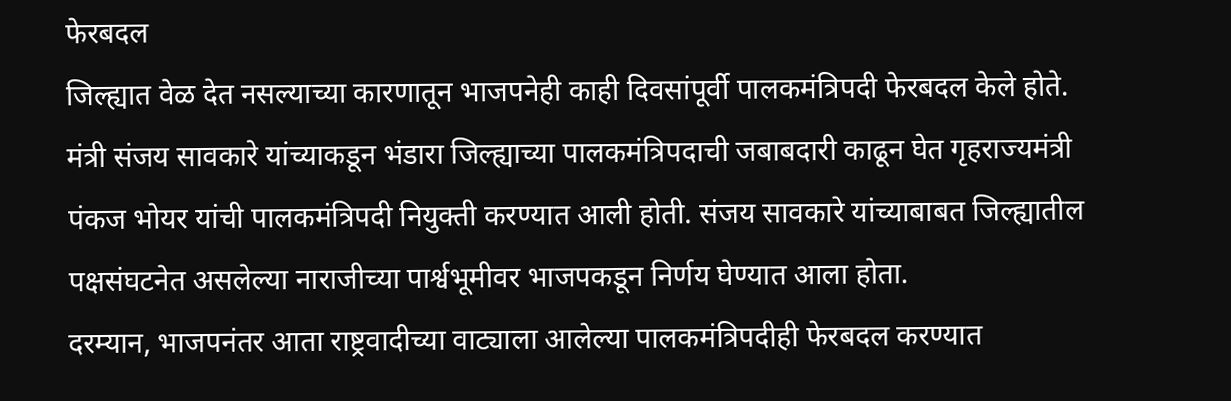फेरबदल
जिल्ह्यात वेळ देत नसल्याच्या कारणातून भाजपनेही काही दिवसांपूर्वी पालकमंत्रिपदी फेरबदल केले होते. मंत्री संजय सावकारे यांच्याकडून भंडारा जिल्ह्याच्या पालकमंत्रिपदाची जबाबदारी काढून घेत गृहराज्यमंत्री पंकज भोयर यांची पालकमंत्रिपदी नियुक्ती करण्यात आली होती. संजय सावकारे यांच्याबाबत जिल्ह्यातील पक्षसंघटनेत असलेल्या नाराजीच्या पार्श्वभूमीवर भाजपकडून निर्णय घेण्यात आला होता.
दरम्यान, भाजपनंतर आता राष्ट्रवादीच्या वाट्याला आलेल्या पालकमंत्रिपदीही फेरबदल करण्यात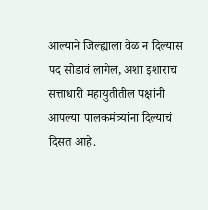आल्याने जिल्ह्याला वेळ न दिल्यास पद सोडावं लागेल, अशा इशाराच सत्ताधारी महायुतीतील पक्षांनी आपल्या पालकमंत्र्यांना दिल्याचं दिसत आहे.